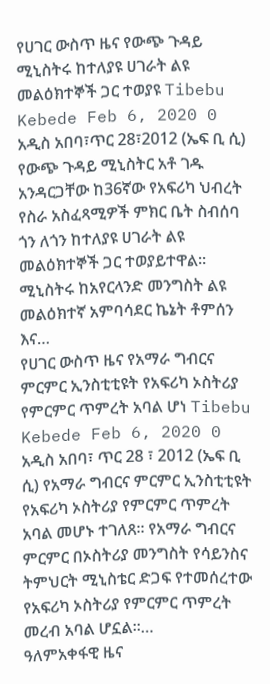የሀገር ውስጥ ዜና የውጭ ጉዳይ ሚኒስትሩ ከተለያዩ ሀገራት ልዩ መልዕክተኞች ጋር ተወያዩ Tibebu Kebede Feb 6, 2020 0 አዲስ አበባ፣ጥር 28፣2012 (ኤፍ ቢ ሲ) የውጭ ጉዳይ ሚኒስትር አቶ ገዱ አንዳርጋቸው ከ36ኛው የአፍሪካ ህብረት የስራ አስፈጻሚዎች ምክር ቤት ስብሰባ ጎን ለጎን ከተለያዩ ሀገራት ልዩ መልዕክተኞች ጋር ተወያይተዋል። ሚኒስትሩ ከአየርላንድ መንግስት ልዩ መልዕክተኛ አምባሳደር ኬኔት ቶምሰን እና…
የሀገር ውስጥ ዜና የአማራ ግብርና ምርምር ኢንስቲቲዩት የአፍሪካ ኦስትሪያ የምርምር ጥምረት አባል ሆነ Tibebu Kebede Feb 6, 2020 0 አዲስ አበባ፣ ጥር 28 ፣ 2012 (ኤፍ ቢ ሲ) የአማራ ግብርና ምርምር ኢንስቲቲዩት የአፍሪካ ኦስትሪያ የምርምር ጥምረት አባል መሆኑ ተገለጸ። የአማራ ግብርና ምርምር በኦስትሪያ መንግስት የሳይንስና ትምህርት ሚኒስቴር ድጋፍ የተመሰረተው የአፍሪካ ኦስትሪያ የምርምር ጥምረት መረብ አባል ሆኗል።…
ዓለምአቀፋዊ ዜና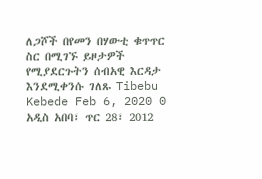ለጋሾች በየመን በሃውቲ ቁጥጥር ስር በሚገኙ ይዞታዎች የሚያደርጉትን ሰብአዊ እርዳታ እንደሚቀንሱ ገለጹ Tibebu Kebede Feb 6, 2020 0 አዲስ አበባ፣ ጥር 28፣ 2012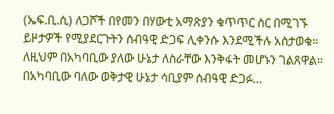(ኤፍ.ቢ.ሲ) ለጋሾች በየመን በሃውቲ አማጽያን ቁጥጥር ስር በሚገኙ ይዞታዎች የሚያደርጉትን ሰብዓዊ ድጋፍ ሊቀንሱ እንደሚችሉ አስታወቁ። ለዚህም በአካባቢው ያለው ሁኔታ ለስራቸው እንቅፋት መሆኑን ገልጸዋል። በአካባቢው ባለው ወቅታዊ ሁኔታ ሳቢያም ሰብዓዊ ድጋፉ…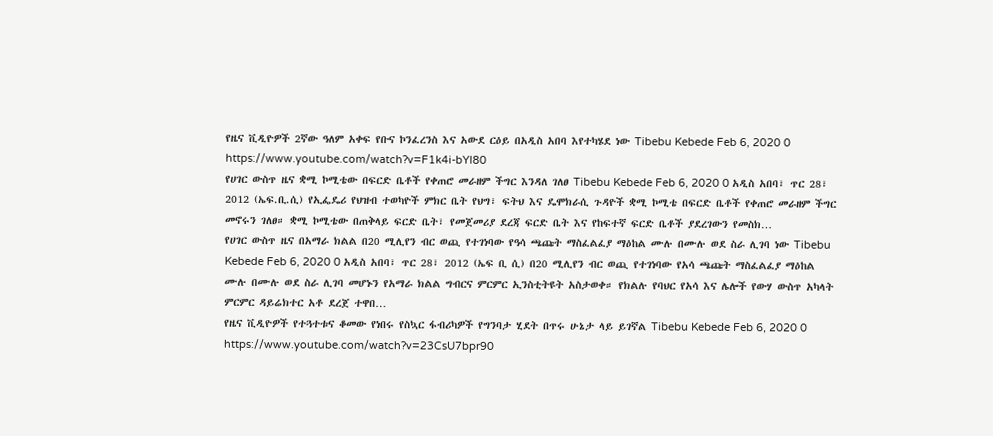የዜና ቪዲዮዎች 2ኛው ዓለም አቀፍ የቡና ኮንፈረንስ እና አውደ ርዕይ በአዲስ አበባ እየተካሄደ ነው Tibebu Kebede Feb 6, 2020 0 https://www.youtube.com/watch?v=F1k4i-bYl80
የሀገር ውስጥ ዜና ቋሚ ኮሚቴው በፍርድ ቤቶች የቀጠሮ መራዘም ችግር እንዳለ ገለፀ Tibebu Kebede Feb 6, 2020 0 አዲስ አበባ፣ ጥር 28፣ 2012 (ኤፍ.ቢ.ሲ) የኢፌዴሪ የህዝብ ተወካዮች ምክር ቤት የህግ፣ ፍትህ እና ዴሞክራሲ ጉዳዮች ቋሚ ኮሚቴ በፍርድ ቤቶች የቀጠሮ መራዘም ችግር መኖሩን ገለፀ። ቋሚ ኮሚቴው በጠቅላይ ፍርድ ቤት፣ የመጀመሪያ ደረጃ ፍርድ ቤት እና የከፍተኛ ፍርድ ቤቶች ያደረገውን የመስክ…
የሀገር ውስጥ ዜና በአማራ ክልል በ20 ሚሊየን ብር ወጪ የተገነባው የዓሳ ጫጩት ማስፈልፈያ ማዕከል ሙሉ በሙሉ ወደ ስራ ሊገባ ነው Tibebu Kebede Feb 6, 2020 0 አዲስ አበባ፣ ጥር 28፣ 2012 (ኤፍ ቢ ሲ) በ20 ሚሊየን ብር ወጪ የተገነባው የአሳ ጫጩት ማስፈልፈያ ማዕከል ሙሉ በሙሉ ወደ ስራ ሊገባ መሆኑን የአማራ ክልል ግብርና ምርምር ኢንስቲትዩት አስታወቀ። የክልሉ የባህር የአሳ እና ሌሎች የውሃ ውስጥ አካላት ምርምር ዳይሬክተር አቶ ደረጀ ተዋበ…
የዜና ቪዲዮዎች የተጓተቱና ቆመው የነበሩ የስኳር ፋብሪካዎች የግንባታ ሂደት በጥሩ ሁኔታ ላይ ይገኛል Tibebu Kebede Feb 6, 2020 0 https://www.youtube.com/watch?v=23CsU7bpr90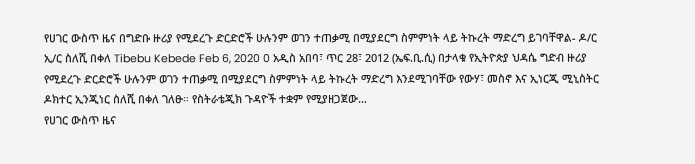የሀገር ውስጥ ዜና በግድቡ ዙሪያ የሚደረጉ ድርድሮች ሁሉንም ወገን ተጠቃሚ በሚያደርግ ስምምነት ላይ ትኩረት ማድረግ ይገባቸዋል- ዶ/ር ኢ/ር ስለሺ በቀለ Tibebu Kebede Feb 6, 2020 0 አዲስ አበባ፣ ጥር 28፣ 2012 (ኤፍ.ቢ.ሲ) በታላቁ የኢትዮጵያ ህዳሴ ግድብ ዙሪያ የሚደረጉ ድርድሮች ሁሉንም ወገን ተጠቃሚ በሚያደርግ ስምምነት ላይ ትኩረት ማድረግ እንደሚገባቸው የውሃ፣ መስኖ እና ኢነርጂ ሚኒስትር ዶክተር ኢንጂነር ስለሺ በቀለ ገለፁ። የስትራቴጂክ ጉዳዮች ተቋም የሚያዘጋጀው…
የሀገር ውስጥ ዜና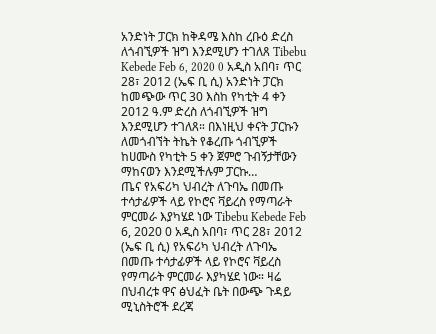አንድነት ፓርክ ከቅዳሜ እስከ ረቡዕ ድረስ ለጎብኚዎች ዝግ እንደሚሆን ተገለጸ Tibebu Kebede Feb 6, 2020 0 አዲስ አበባ፣ ጥር 28፣ 2012 (ኤፍ ቢ ሲ) አንድነት ፓርክ ከመጭው ጥር 30 እስከ የካቲት 4 ቀን 2012 ዓ.ም ድረስ ለጎብኚዎች ዝግ እንደሚሆን ተገለጸ። በእነዚህ ቀናት ፓርኩን ለመጎብኘት ትኬት የቆረጡ ጎብኚዎች ከሀሙስ የካቲት 5 ቀን ጀምሮ ጉብኝታቸውን ማከናወን እንደሚችሉም ፓርኩ…
ጤና የአፍሪካ ህብረት ለጉባኤ በመጡ ተሳታፊዎች ላይ የኮሮና ቫይረስ የማጣራት ምርመራ እያካሄደ ነው Tibebu Kebede Feb 6, 2020 0 አዲስ አበባ፣ ጥር 28፣ 2012 (ኤፍ ቢ ሲ) የአፍሪካ ህብረት ለጉባኤ በመጡ ተሳታፊዎች ላይ የኮሮና ቫይረስ የማጣራት ምርመራ እያካሄደ ነው። ዛሬ በህብረቱ ዋና ፅህፈት ቤት በውጭ ጉዳይ ሚኒስትሮች ደረጃ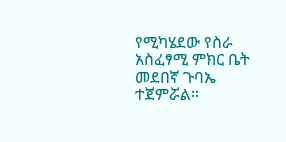የሚካሄደው የስራ አስፈፃሚ ምክር ቤት መደበኛ ጉባኤ ተጀምሯል።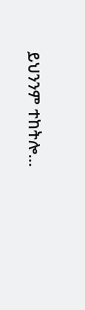ይህንንም ተከትሎ…